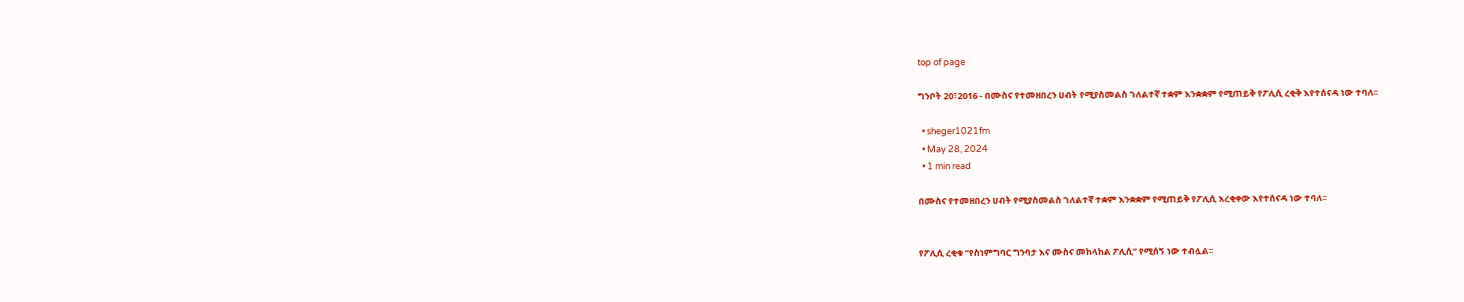top of page

ግንቦት 20፣2016 - በሙስና የተመዘበረን ሀብት የሚያስመልስ ገለልተኛ ተቋም እንቋቋም የሚጠይቅ የፖሊሲ ረቂቅ እየተሰናዳ ነው ተባለ፡፡

  • sheger1021fm
  • May 28, 2024
  • 1 min read

በሙስና የተመዘበረን ሀብት የሚያስመልስ ገለልተኛ ተቋም እንቋቋም የሚጠይቅ የፖሊሲ እረቂቀው እየተሰናዳ ነው ተባለ፡፡


የፖሊሲ ረቂቁ ‘’የስነምግባር ግንባታ እና ሙስና መከላከል ፖሊሲ’’ የሚሰኝ ነው ተብሏል፡፡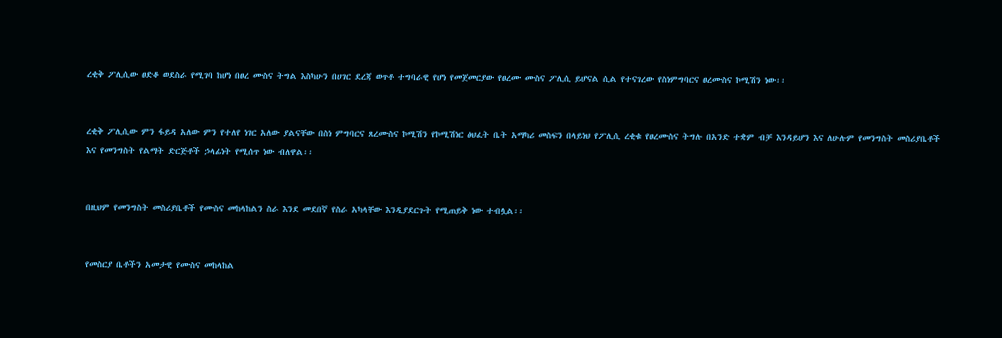ረቂቅ ፖሊሲው ፀድቆ ወደስራ የሚገባ ከሆነ በፀረ ሙስና ትግል እስካሁን በሀገር ደረጃ ወጥቶ ተግባራዊ የሆነ የመጀመርያው የፀረሙ ሙስና ፖሊሲ ይሆናል ሲል የተናገረው የስነምግባርና ፀረሙስና ኮሚሽን ነው፡፡


ረቂቅ ፖሊሲው ምን ፋይዳ አለው ምን የተለየ ነገር አለው ያልናቸው በስነ ምግባርና ጸረሙስና ኮሚሽን የኮሚሽነር ፅህፈት ቤት አማካሪ መስፍን በላይነህ የፖሊሲ ረቂቁ የፀረሙስና ትግሉ በአንድ ተቋም ብቻ እንዳይሆን እና ለሁሉም የመንግስት መስሪያቤቶች እና የመንግስት የልማት ድርጅቶች ኃላፊነት የሚሰጥ ነው ብለዋል፡፡


በዚህም የመንግስት መስሪያቤቶች የሙስና መከላከልን ስራ እንደ መደበኛ የስራ አካላቸው እንዲያደርጉት የሚጠይቅ ነው ተብሏል፡፡


የመስርያ ቤቶችን አመታዊ የሙስና መከላከል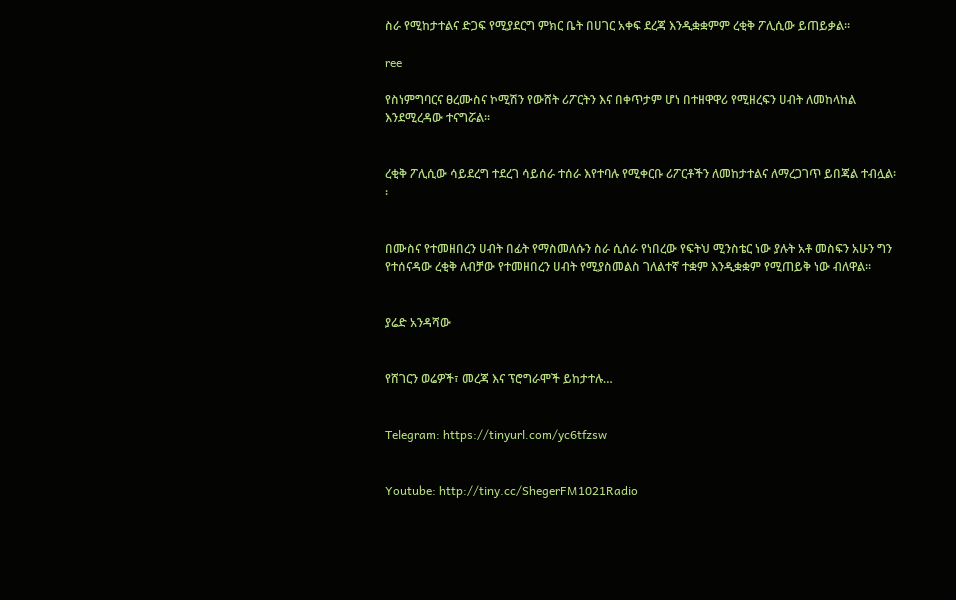ስራ የሚከታተልና ድጋፍ የሚያደርግ ምክር ቤት በሀገር አቀፍ ደረጃ እንዲቋቋምም ረቂቅ ፖሊሲው ይጠይቃል፡፡

ree

የስነምግባርና ፀረሙስና ኮሚሽን የውሸት ሪፖርትን እና በቀጥታም ሆነ በተዘዋዋሪ የሚዘረፍን ሀብት ለመከላከል እንደሚረዳው ተናግሯል፡፡


ረቂቅ ፖሊሲው ሳይደረግ ተደረገ ሳይሰራ ተሰራ እየተባሉ የሚቀርቡ ሪፖርቶችን ለመከታተልና ለማረጋገጥ ይበጃል ተብሏል፡፡


በሙስና የተመዘበረን ሀብት በፊት የማስመለሱን ስራ ሲሰራ የነበረው የፍትህ ሚንስቴር ነው ያሉት አቶ መስፍን አሁን ግን የተሰናዳው ረቂቅ ለብቻው የተመዘበረን ሀብት የሚያስመልስ ገለልተኛ ተቋም እንዲቋቋም የሚጠይቅ ነው ብለዋል፡፡


ያሬድ አንዳሻው


የሸገርን ወሬዎች፣ መረጃ እና ፕሮግራሞች ይከታተሉ…


Telegram: https://tinyurl.com/yc6tfzsw


Youtube: http://tiny.cc/ShegerFM1021Radio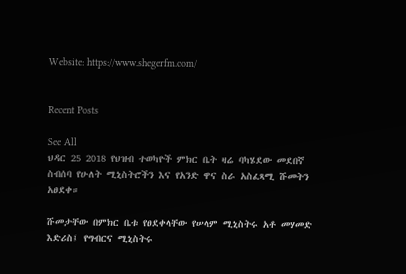Website: https://www.shegerfm.com/


Recent Posts

See All
ህዳር 25 2018 የህዝብ ተወካዮች ምክር ቤት ዛሬ ባካሄደው መደበኛ ስብሰባ የሁለት ሚኒስትሮችን እና የአንድ ዋና ስራ አስፈጻሚ ሹመትን አፀደቀ።

ሹመታቸው በምክር ቤቱ የፀደቀላቸው የሠላም ሚኒስትሩ አቶ መሃመድ እድሪስ፤ የግብርና ሚኒስትሩ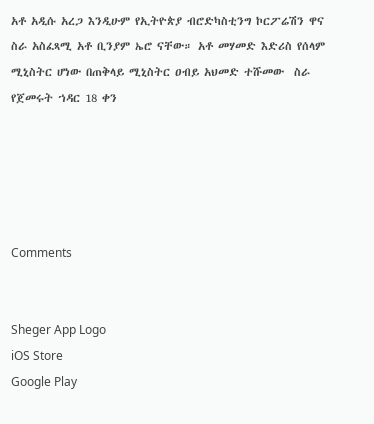አቶ አዲሱ አረጋ እንዲሁም የኢትዮጵያ ብሮድካስቲንግ ኮርፖሬሽን ዋና ስራ አስፈጻሚ አቶ ቢንያም ኤሮ ናቸው። አቶ መሃመድ እድሪስ የሰላም ሚኒስትር ሆነው በጠቅላይ ሚኒስትር ዐብይ አህመድ ተሹመው  ስራ የጀመሩት ኀዳር 18 ቀን





Comments


Sheger App Logo
iOS Store
Google Play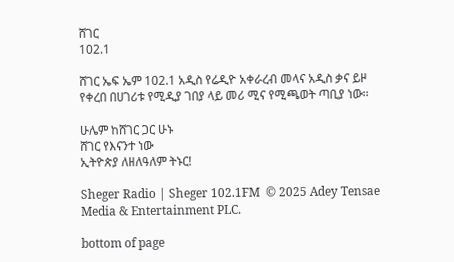ሸገር
102.1

ሸገር ኤፍ ኤም 102.1 አዲስ የሬዲዮ አቀራረብ መላና አዲስ ቃና ይዞ የቀረበ በሀገሪቱ የሚዲያ ገበያ ላይ መሪ ሚና የሚጫወት ጣቢያ ነው፡፡

ሁሌም ከሸገር ጋር ሁኑ
ሸገር የእናንተ ነው
ኢትዮጵያ ለዘለዓለም ትኑር!

Sheger Radio | Sheger 102.1FM  © 2025 Adey Tensae Media & Entertainment PLC.

bottom of page